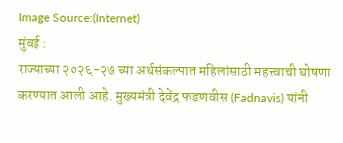Image Source:(Internet)
मुंबई :
राज्याच्या २०२६-२७ च्या अर्थसंकल्पात महिलांसाठी महत्त्वाची घोषणा करण्यात आली आहे. मुख्यमंत्री देवेंद्र फडणवीस (Fadnavis) यांनी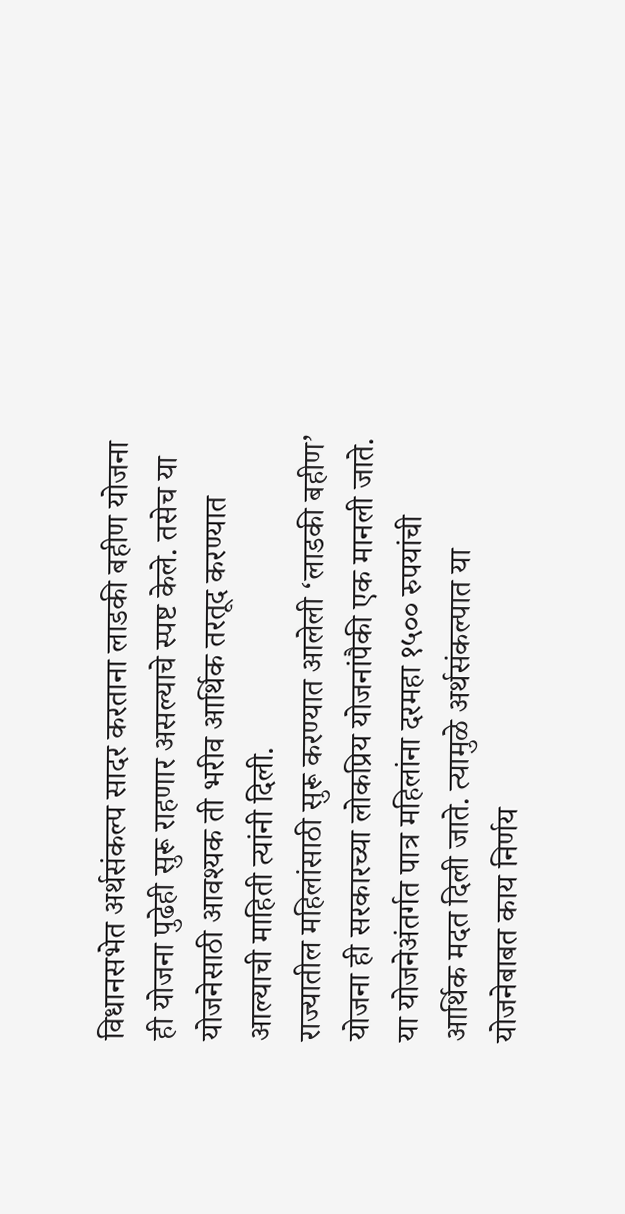विधानसभेत अर्थसंकल्प सादर करताना लाडकी बहीण योजना ही योजना पुढेही सुरू राहणार असल्याचे स्पष्ट केले. तसेच या योजनेसाठी आवश्यक ती भरीव आर्थिक तरतूद करण्यात आल्याची माहिती त्यांनी दिली.
राज्यातील महिलांसाठी सुरू करण्यात आलेली ‘लाडकी बहीण’ योजना ही सरकारच्या लोकप्रिय योजनांपैकी एक मानली जाते. या योजनेअंतर्गत पात्र महिलांना दरमहा १५०० रुपयांची आर्थिक मदत दिली जाते. त्यामुळे अर्थसंकल्पात या योजनेबाबत काय निर्णय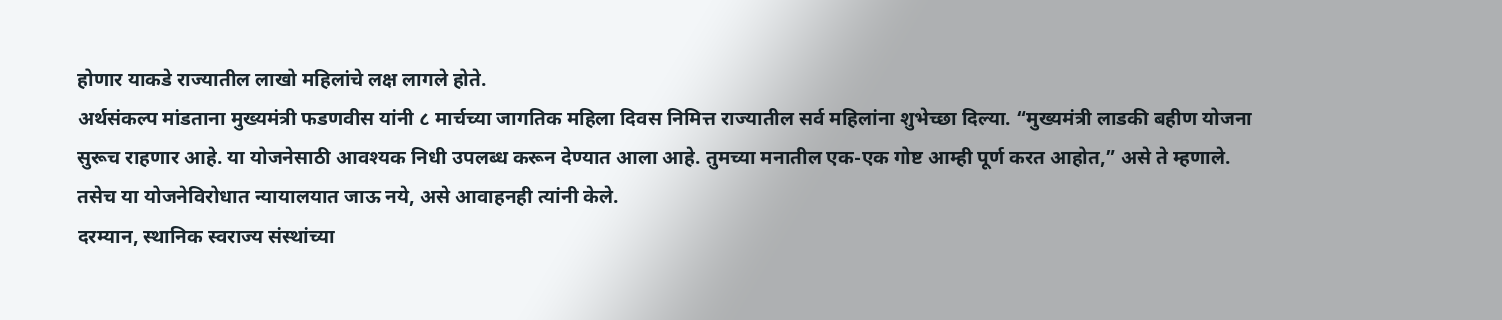होणार याकडे राज्यातील लाखो महिलांचे लक्ष लागले होते.
अर्थसंकल्प मांडताना मुख्यमंत्री फडणवीस यांनी ८ मार्चच्या जागतिक महिला दिवस निमित्त राज्यातील सर्व महिलांना शुभेच्छा दिल्या. “मुख्यमंत्री लाडकी बहीण योजना सुरूच राहणार आहे. या योजनेसाठी आवश्यक निधी उपलब्ध करून देण्यात आला आहे. तुमच्या मनातील एक-एक गोष्ट आम्ही पूर्ण करत आहोत,” असे ते म्हणाले. तसेच या योजनेविरोधात न्यायालयात जाऊ नये, असे आवाहनही त्यांनी केले.
दरम्यान, स्थानिक स्वराज्य संस्थांच्या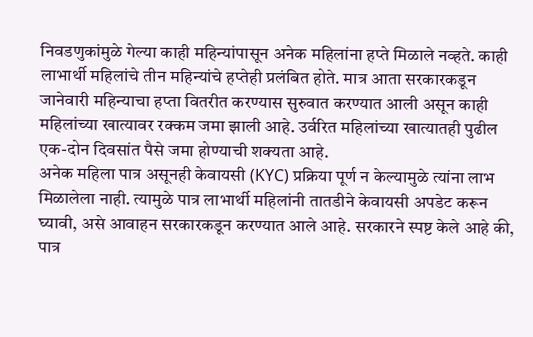निवडणुकांमुळे गेल्या काही महिन्यांपासून अनेक महिलांना हप्ते मिळाले नव्हते. काही लाभार्थी महिलांचे तीन महिन्यांचे हप्तेही प्रलंबित होते. मात्र आता सरकारकडून जानेवारी महिन्याचा हप्ता वितरीत करण्यास सुरुवात करण्यात आली असून काही महिलांच्या खात्यावर रक्कम जमा झाली आहे. उर्वरित महिलांच्या खात्यातही पुढील एक-दोन दिवसांत पैसे जमा होण्याची शक्यता आहे.
अनेक महिला पात्र असूनही केवायसी (KYC) प्रक्रिया पूर्ण न केल्यामुळे त्यांना लाभ मिळालेला नाही. त्यामुळे पात्र लाभार्थी महिलांनी तातडीने केवायसी अपडेट करून घ्यावी, असे आवाहन सरकारकडून करण्यात आले आहे. सरकारने स्पष्ट केले आहे की, पात्र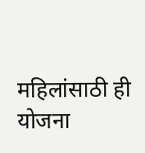महिलांसाठी ही योजना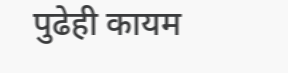पुढेही कायम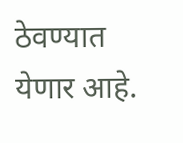ठेवण्यात येणार आहे.